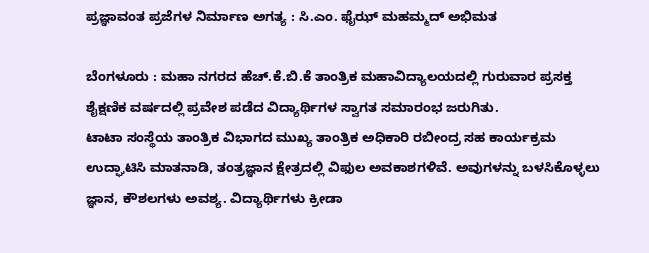ಪ್ರಜ್ಞಾವಂತ ಪ್ರಜೆಗಳ ನಿರ್ಮಾಣ ಅಗತ್ಯ : ಸಿ.ಎಂ. ಫೈಝ್ ಮಹಮ್ಮದ್ ಅಭಿಮತ

ಬೆಂಗಳೂರು : ಮಹಾ ನಗರದ ಹೆಚ್.ಕೆ.ಬಿ.ಕೆ ತಾಂತ್ರಿಕ ಮಹಾವಿದ್ಯಾಲಯದಲ್ಲಿ ಗುರುವಾರ ಪ್ರಸಕ್ತ ಶೈಕ್ಷಣಿಕ ವರ್ಷದಲ್ಲಿ ಪ್ರವೇಶ ಪಡೆದ ವಿದ್ಯಾರ್ಥಿಗಳ ಸ್ವಾಗತ ಸಮಾರಂಭ ಜರುಗಿತು.
ಟಾಟಾ ಸಂಸ್ಥೆಯ ತಾಂತ್ರಿಕ ವಿಭಾಗದ ಮುಖ್ಯ ತಾಂತ್ರಿ‌ಕ ಅಧಿಕಾರಿ ರಬೀಂದ್ರ ಸಹ ಕಾರ್ಯಕ್ರಮ ಉದ್ಘಾಟಿಸಿ ಮಾತನಾಡಿ, ತಂತ್ರಜ್ಞಾನ ಕ್ಷೇತ್ರದಲ್ಲಿ ವಿಫುಲ ಅವಕಾಶಗಳಿವೆ. ಅವುಗಳನ್ನು ಬಳಸಿಕೊಳ್ಳಲು ಜ್ಞಾನ, ಕೌಶಲಗಳು ಅವಶ್ಯ. ವಿದ್ಯಾರ್ಥಿಗಳು ಕ್ರೀಡಾ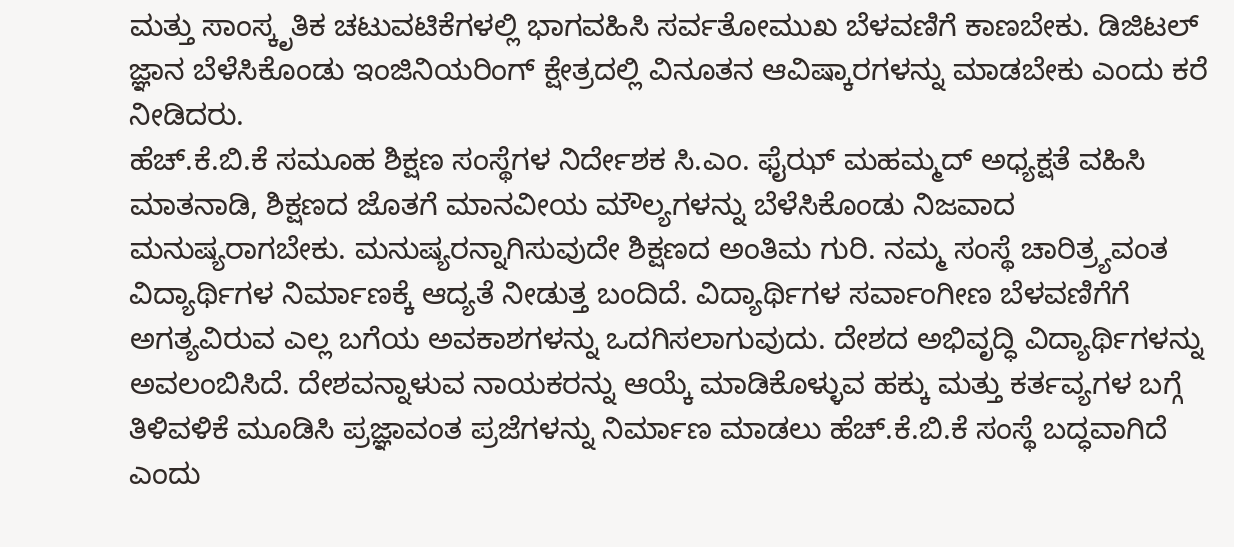ಮತ್ತು ಸಾಂಸ್ಕೃತಿಕ ಚಟುವಟಿಕೆಗಳಲ್ಲಿ ಭಾಗವಹಿಸಿ ಸರ್ವತೋಮುಖ ಬೆಳವಣಿಗೆ ಕಾಣಬೇಕು. ಡಿಜಿಟಲ್ ಜ್ಞಾನ ಬೆಳೆಸಿಕೊಂಡು ಇಂಜಿನಿಯರಿಂಗ್ ಕ್ಷೇತ್ರದಲ್ಲಿ ವಿನೂತನ ಆವಿಷ್ಕಾರಗಳನ್ನು ಮಾಡಬೇಕು ಎಂದು ಕರೆ ನೀಡಿದರು.
ಹೆಚ್.ಕೆ.ಬಿ.ಕೆ ಸಮೂಹ ಶಿಕ್ಷಣ ಸಂಸ್ಥೆಗಳ‌ ನಿರ್ದೇಶಕ ಸಿ.ಎಂ. ಫೈಝ್ ಮಹಮ್ಮದ್ ಅಧ್ಯಕ್ಷತೆ ವಹಿಸಿ ಮಾತನಾಡಿ, ಶಿಕ್ಷಣದ ಜೊತಗೆ ಮಾನವೀಯ ಮೌಲ್ಯಗಳನ್ನು ಬೆಳೆಸಿಕೊಂಡು ನಿಜವಾದ ಮನುಷ್ಯರಾಗಬೇಕು. ಮನುಷ್ಯರನ್ನಾಗಿಸುವುದೇ ಶಿಕ್ಷಣದ ಅಂತಿಮ ಗುರಿ. ನಮ್ಮ‌ ಸಂಸ್ಥೆ ಚಾರಿತ್ರ್ಯವಂತ ವಿದ್ಯಾರ್ಥಿಗಳ ನಿರ್ಮಾಣಕ್ಕೆ ಆದ್ಯತೆ ನೀಡುತ್ತ ಬಂದಿದೆ. ವಿದ್ಯಾರ್ಥಿಗಳ ಸರ್ವಾಂಗೀಣ ಬೆಳವಣಿಗೆಗೆ ಅಗತ್ಯವಿರುವ ಎಲ್ಲ ಬಗೆಯ ಅವಕಾಶಗಳನ್ನು ಒದಗಿಸಲಾಗುವುದು. ದೇಶದ ಅಭಿವೃದ್ಧಿ ವಿದ್ಯಾರ್ಥಿಗಳನ್ನು ಅವಲಂಬಿಸಿದೆ. ದೇಶವನ್ನಾಳುವ ನಾಯಕರನ್ನು ಆಯ್ಕೆ ಮಾಡಿಕೊಳ್ಳುವ ಹಕ್ಕು ಮತ್ತು ಕರ್ತವ್ಯಗಳ ಬಗ್ಗೆ ತಿಳಿವಳಿಕೆ ಮೂಡಿಸಿ ಪ್ರಜ್ಞಾವಂತ ಪ್ರಜೆಗಳನ್ನು ನಿರ್ಮಾಣ ಮಾಡಲು ಹೆಚ್.ಕೆ.ಬಿ.ಕೆ ಸಂಸ್ಥೆ ಬದ್ಧವಾಗಿದೆ ಎಂದು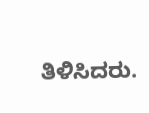ತಿಳಿಸಿದರು.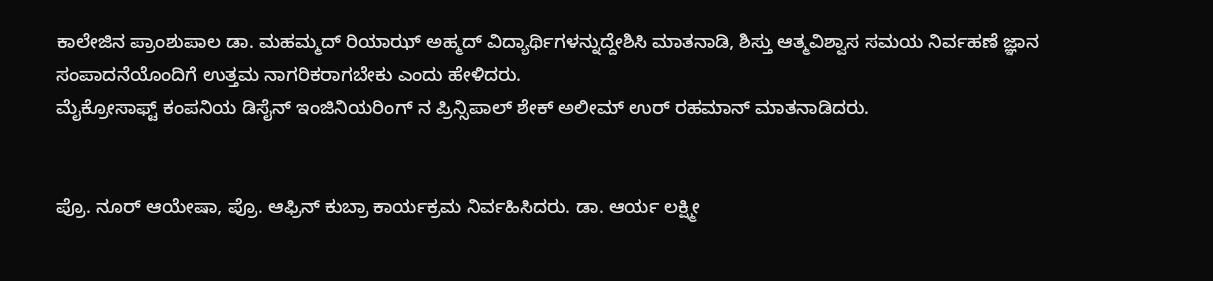ಕಾಲೇಜಿನ ಪ್ರಾಂಶುಪಾಲ ಡಾ. ಮಹಮ್ಮದ್ ರಿಯಾಝ್ ಅಹ್ಮದ್ ವಿದ್ಯಾರ್ಥಿಗಳನ್ನುದ್ದೇಶಿಸಿ ಮಾತನಾಡಿ, ಶಿಸ್ತು ಆತ್ಮವಿಶ್ವಾಸ ಸಮಯ ನಿರ್ವಹಣೆ ಜ್ಞಾನ ಸಂಪಾದನೆಯೊಂದಿಗೆ ಉತ್ತಮ ನಾಗರಿಕರಾಗಬೇಕು ಎಂದು ಹೇಳಿದರು.
ಮೈಕ್ರೋಸಾಫ್ಟ್ ಕಂಪನಿಯ ಡಿಸೈನ್ ಇಂಜಿನಿಯರಿಂಗ್ ನ ಪ್ರಿನ್ಸಿಪಾಲ್ ಶೇಕ್ ಅಲೀಮ್ ಉರ್ ರಹಮಾನ್ ಮಾತನಾಡಿದರು.


ಪ್ರೊ. ನೂರ್ ಆಯೇಷಾ, ಪ್ರೊ. ಆಫ್ರಿನ್ ಕುಬ್ರಾ ಕಾರ್ಯಕ್ರಮ ನಿರ್ವಹಿಸಿದರು. ಡಾ. ಆರ್ಯ ಲಕ್ಷ್ಮೀ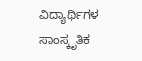ವಿದ್ಯಾರ್ಥಿಗಳ ಸಾಂಸ್ಕೃತಿಕ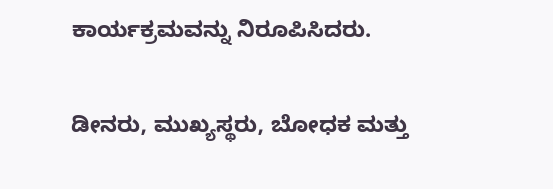ಕಾರ್ಯಕ್ರಮವನ್ನು ನಿರೂಪಿಸಿದರು.

ಡೀನರು, ಮುಖ್ಯಸ್ಥರು, ಬೋಧಕ ಮತ್ತು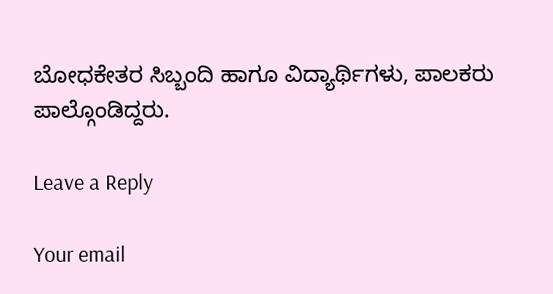ಬೋಧಕೇತರ ಸಿಬ್ಬಂದಿ ಹಾಗೂ ವಿದ್ಯಾರ್ಥಿಗಳು, ಪಾಲಕರು ಪಾಲ್ಗೊಂಡಿದ್ದರು.

Leave a Reply

Your email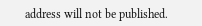address will not be published.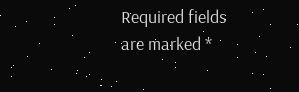Required fields are marked *